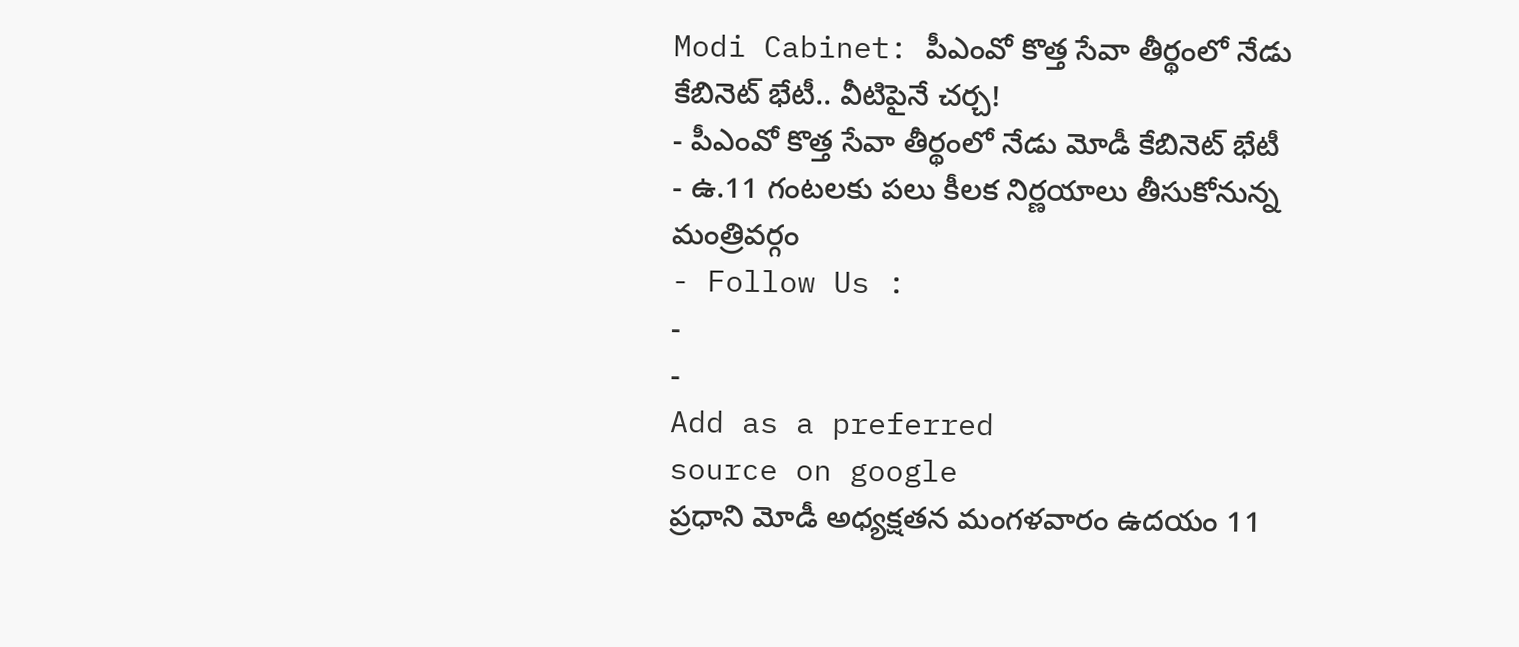Modi Cabinet: పీఎంవో కొత్త సేవా తీర్థంలో నేడు కేబినెట్ భేటీ.. వీటిపైనే చర్చ!
- పీఎంవో కొత్త సేవా తీర్థంలో నేడు మోడీ కేబినెట్ భేటీ
- ఉ.11 గంటలకు పలు కీలక నిర్ణయాలు తీసుకోనున్న మంత్రివర్గం
- Follow Us :
-
-
Add as a preferred
source on google
ప్రధాని మోడీ అధ్యక్షతన మంగళవారం ఉదయం 11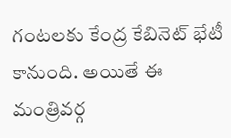గంటలకు కేంద్ర కేబినెట్ భేటీ కానుంది. అయితే ఈ మంత్రివర్గ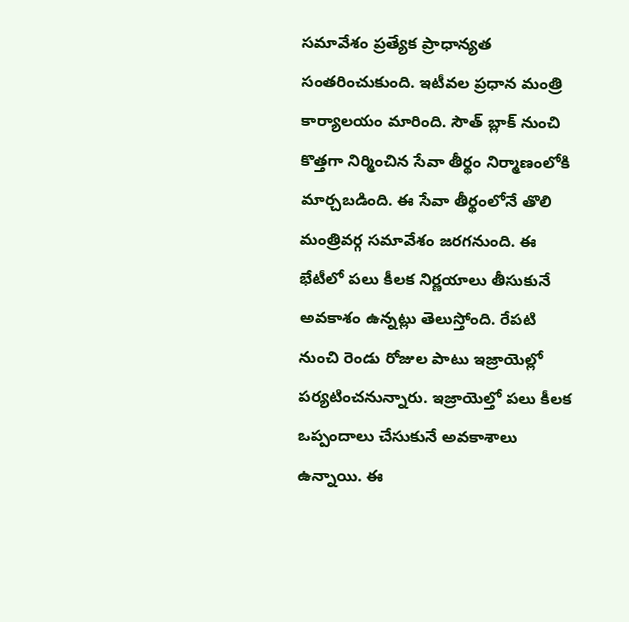సమావేశం ప్రత్యేక ప్రాధాన్యత సంతరించుకుంది. ఇటీవల ప్రధాన మంత్రి కార్యాలయం మారింది. సౌత్ బ్లాక్ నుంచి కొత్తగా నిర్మించిన సేవా తీర్థం నిర్మాణంలోకి మార్చబడింది. ఈ సేవా తీర్థంలోనే తొలి మంత్రివర్గ సమావేశం జరగనుంది. ఈ భేటీలో పలు కీలక నిర్ణయాలు తీసుకునే అవకాశం ఉన్నట్లు తెలుస్తోంది. రేపటి నుంచి రెండు రోజుల పాటు ఇజ్రాయెల్లో పర్యటించనున్నారు. ఇజ్రాయెల్తో పలు కీలక ఒప్పందాలు చేసుకునే అవకాశాలు ఉన్నాయి. ఈ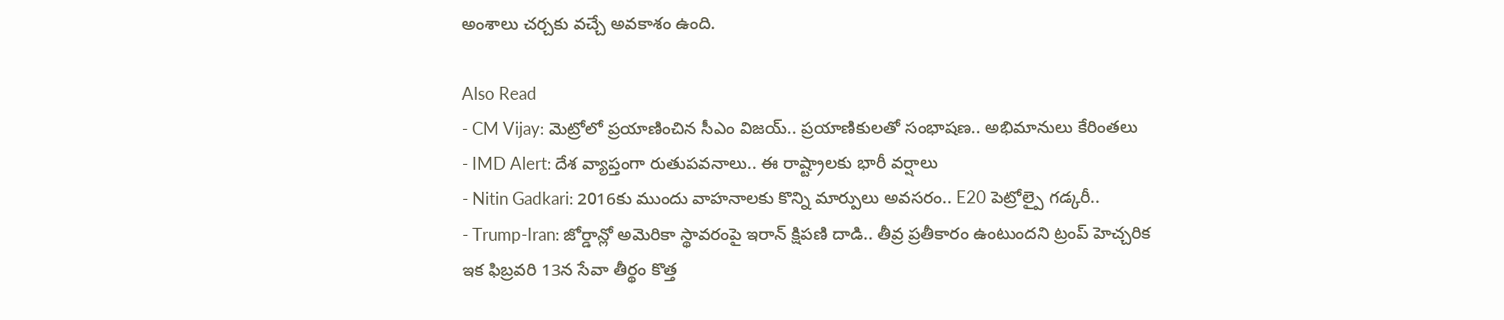అంశాలు చర్చకు వచ్చే అవకాశం ఉంది.

Also Read
- CM Vijay: మెట్రోలో ప్రయాణించిన సీఎం విజయ్.. ప్రయాణికులతో సంభాషణ.. అభిమానులు కేరింతలు
- IMD Alert: దేశ వ్యాప్తంగా రుతుపవనాలు.. ఈ రాష్ట్రాలకు భారీ వర్షాలు
- Nitin Gadkari: 2016కు ముందు వాహనాలకు కొన్ని మార్పులు అవసరం.. E20 పెట్రోల్పై గడ్కరీ..
- Trump-Iran: జోర్డాన్లో అమెరికా స్థావరంపై ఇరాన్ క్షిపణి దాడి.. తీవ్ర ప్రతీకారం ఉంటుందని ట్రంప్ హెచ్చరిక
ఇక ఫిబ్రవరి 13న సేవా తీర్థం కొత్త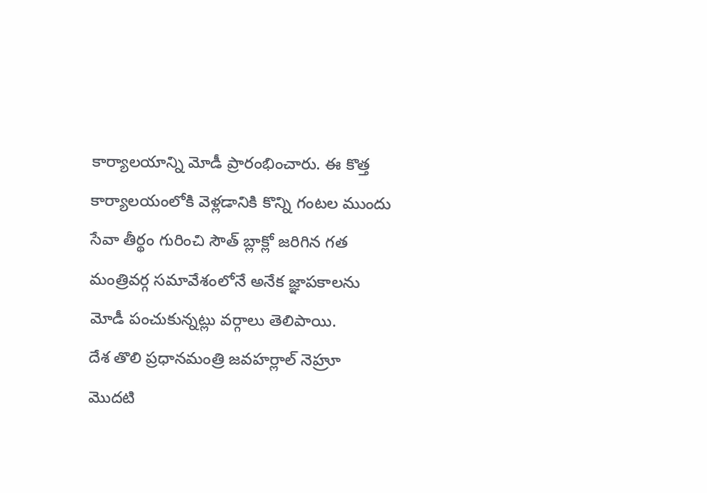కార్యాలయాన్ని మోడీ ప్రారంభించారు. ఈ కొత్త కార్యాలయంలోకి వెళ్లడానికి కొన్ని గంటల ముందు సేవా తీర్థం గురించి సౌత్ బ్లాక్లో జరిగిన గత మంత్రివర్గ సమావేశంలోనే అనేక జ్ఞాపకాలను మోడీ పంచుకున్నట్లు వర్గాలు తెలిపాయి.
దేశ తొలి ప్రధానమంత్రి జవహర్లాల్ నెహ్రూ మొదటి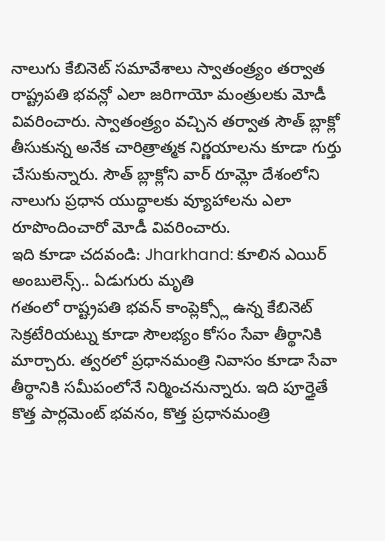నాలుగు కేబినెట్ సమావేశాలు స్వాతంత్ర్యం తర్వాత రాష్ట్రపతి భవన్లో ఎలా జరిగాయో మంత్రులకు మోడీ వివరించారు. స్వాతంత్ర్యం వచ్చిన తర్వాత సౌత్ బ్లాక్లో తీసుకున్న అనేక చారిత్రాత్మక నిర్ణయాలను కూడా గుర్తు చేసుకున్నారు. సౌత్ బ్లాక్లోని వార్ రూమ్లో దేశంలోని నాలుగు ప్రధాన యుద్ధాలకు వ్యూహాలను ఎలా రూపొందించారో మోడీ వివరించారు.
ఇది కూడా చదవండి: Jharkhand: కూలిన ఎయిర్ అంబులెన్స్.. ఏడుగురు మృతి
గతంలో రాష్ట్రపతి భవన్ కాంప్లెక్స్లో ఉన్న కేబినెట్ సెక్రటేరియట్ను కూడా సౌలభ్యం కోసం సేవా తీర్థానికి మార్చారు. త్వరలో ప్రధానమంత్రి నివాసం కూడా సేవా తీర్థానికి సమీపంలోనే నిర్మించనున్నారు. ఇది పూర్తైతే కొత్త పార్లమెంట్ భవనం, కొత్త ప్రధానమంత్రి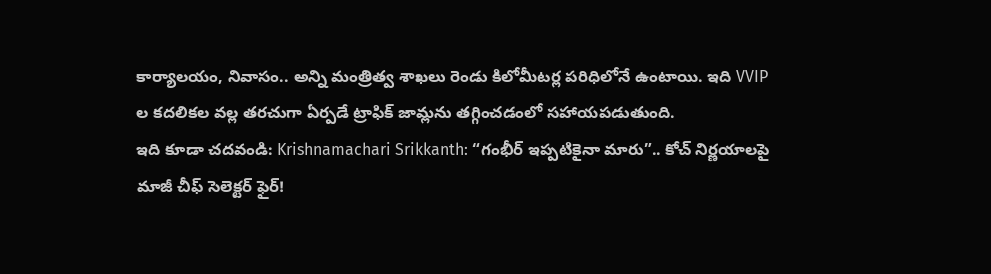కార్యాలయం, నివాసం.. అన్ని మంత్రిత్వ శాఖలు రెండు కిలోమీటర్ల పరిధిలోనే ఉంటాయి. ఇది VVIP ల కదలికల వల్ల తరచుగా ఏర్పడే ట్రాఫిక్ జామ్లను తగ్గించడంలో సహాయపడుతుంది.
ఇది కూడా చదవండి: Krishnamachari Srikkanth: “గంభీర్ ఇప్పటికైనా మారు”.. కోచ్ నిర్ణయాలపై మాజీ చీఫ్ సెలెక్టర్ ఫైర్!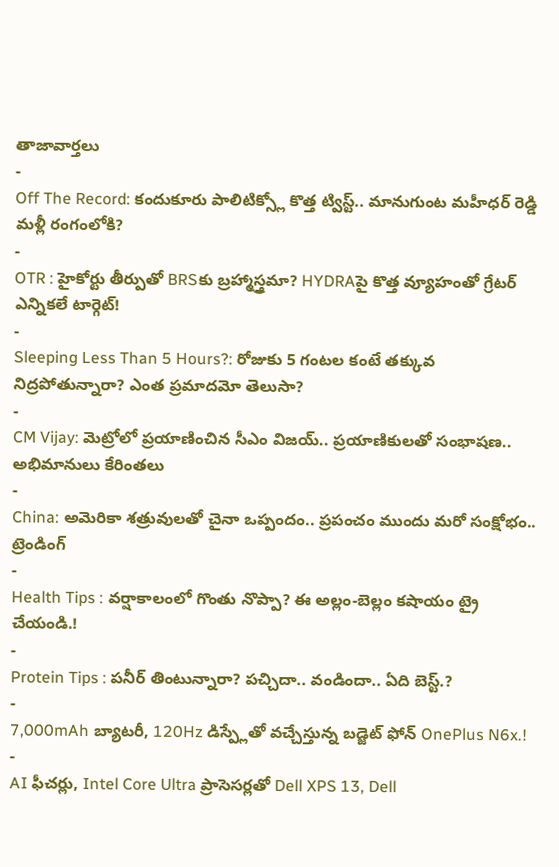తాజావార్తలు
-
Off The Record: కందుకూరు పాలిటిక్స్లో కొత్త ట్విస్ట్.. మానుగుంట మహీధర్ రెడ్డి మళ్లీ రంగంలోకి?
-
OTR : హైకోర్టు తీర్పుతో BRSకు బ్రహ్మాస్త్రమా? HYDRAపై కొత్త వ్యూహంతో గ్రేటర్ ఎన్నికలే టార్గెట్!
-
Sleeping Less Than 5 Hours?: రోజుకు 5 గంటల కంటే తక్కువ నిద్రపోతున్నారా? ఎంత ప్రమాదమో తెలుసా?
-
CM Vijay: మెట్రోలో ప్రయాణించిన సీఎం విజయ్.. ప్రయాణికులతో సంభాషణ.. అభిమానులు కేరింతలు
-
China: అమెరికా శత్రువులతో చైనా ఒప్పందం.. ప్రపంచం ముందు మరో సంక్షోభం..
ట్రెండింగ్
-
Health Tips : వర్షాకాలంలో గొంతు నొప్పా? ఈ అల్లం-బెల్లం కషాయం ట్రై చేయండి.!
-
Protein Tips : పనీర్ తింటున్నారా? పచ్చిదా.. వండిందా.. ఏది బెస్ట్.?
-
7,000mAh బ్యాటరీ, 120Hz డిస్ప్లేతో వచ్చేస్తున్న బడ్జెట్ ఫోన్ OnePlus N6x.!
-
AI ఫీచర్లు, Intel Core Ultra ప్రాసెసర్లతో Dell XPS 13, Dell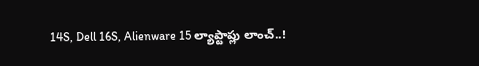14S, Dell 16S, Alienware 15 ల్యాప్టాప్లు లాంచ్..!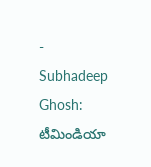-
Subhadeep Ghosh: టీమిండియా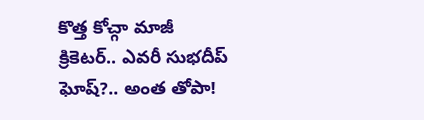కొత్త కోచ్గా మాజీ క్రికెటర్.. ఎవరీ సుభదీప్ ఘోష్?.. అంత తోపా!